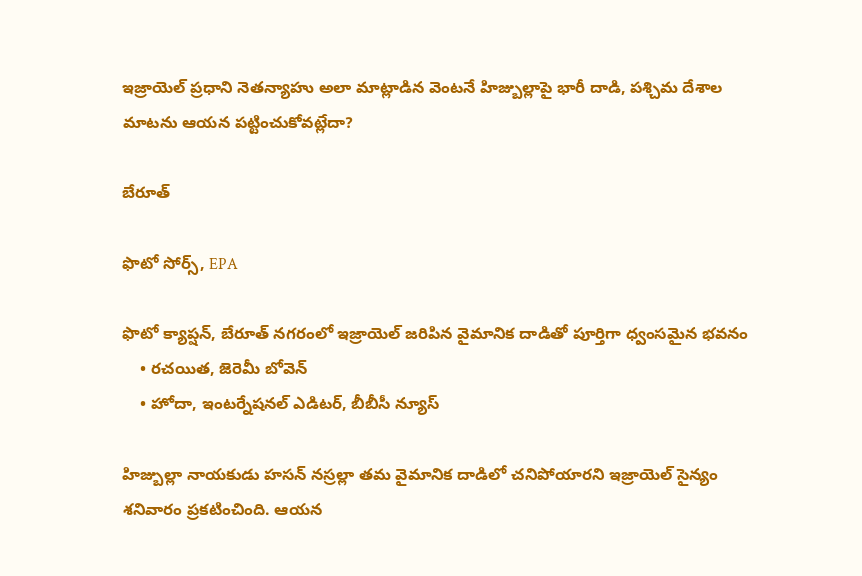ఇజ్రాయెల్ ప్రధాని నెతన్యాహు అలా మాట్లాడిన వెంటనే హిజ్బుల్లాపై భారీ దాడి, పశ్చిమ దేశాల మాటను ఆయన పట్టించుకోవట్లేదా?

బేరూత్

ఫొటో సోర్స్, EPA

ఫొటో క్యాప్షన్, బేరూత్‌ నగరంలో ఇజ్రాయెల్ జరిపిన వైమానిక దాడితో పూర్తిగా ధ్వంసమైన భవనం
    • రచయిత, జెరెమీ బోవెన్
    • హోదా, ఇంటర్నేషనల్ ఎడిటర్, బీబీసీ న్యూస్

హిజ్బుల్లా నాయకుడు హసన్ నస్రల్లా తమ వైమానిక దాడిలో చనిపోయారని ఇజ్రాయెల్ సైన్యం శనివారం ప్రకటించింది. ఆయన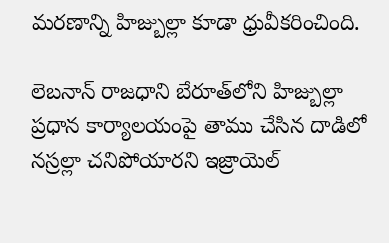మరణాన్ని హిజ్బుల్లా కూడా ధ్రువీకరించింది.

లెబనాన్ రాజధాని బేరూత్‌లోని హిజ్బుల్లా ప్రధాన కార్యాలయంపై తాము చేసిన దాడిలో నస్రల్లా చనిపోయారని ఇజ్రాయెల్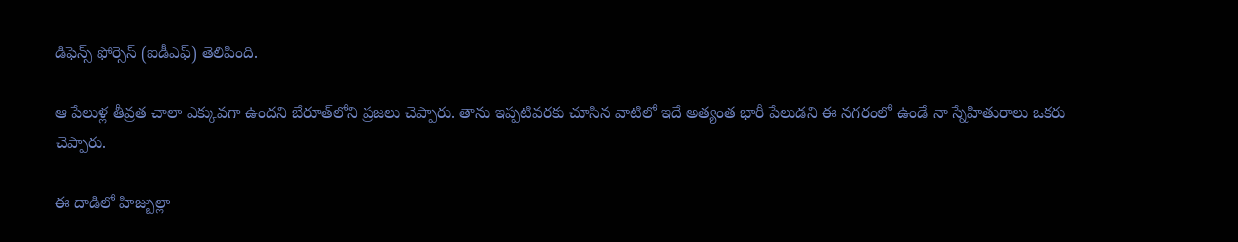డిఫెన్స్ ఫోర్సెస్ (ఐడీఎఫ్) తెలిపింది.

ఆ పేలుళ్ల తీవ్రత చాలా ఎక్కువగా ఉందని బేరూత్‌లోని ప్రజలు చెప్పారు. తాను ఇప్పటివరకు చూసిన వాటిలో ఇదే అత్యంత భారీ పేలుడని ఈ నగరంలో ఉండే నా స్నేహితురాలు ఒకరు చెప్పారు.

ఈ దాడిలో హిజ్బుల్లా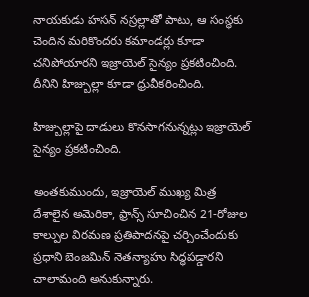నాయకుడు హసన్ నస్రల్లాతో పాటు, ఆ సంస్థకు చెందిన మరికొందరు కమాండర్లు కూడా చనిపోయారని ఇజ్రాయెల్ సైన్యం ప్రకటించింది. దీనిని హిజ్బుల్లా కూడా ధ్రువీకరించింది.

హిజ్బుల్లాపై దాడులు కొనసాగనున్నట్లు ఇజ్రాయెల్ సైన్యం ప్రకటించింది.

అంతకుముందు, ఇజ్రాయెల్ ముఖ్య మిత్ర దేశాలైన అమెరికా, ఫ్రాన్స్ సూచించిన 21-రోజుల కాల్పుల విరమణ ప్రతిపాదనపై చర్చించేందుకు ప్రధాని బెంజమిన్ నెతన్యాహు సిద్ధపడ్డారని చాలామంది అనుకున్నారు.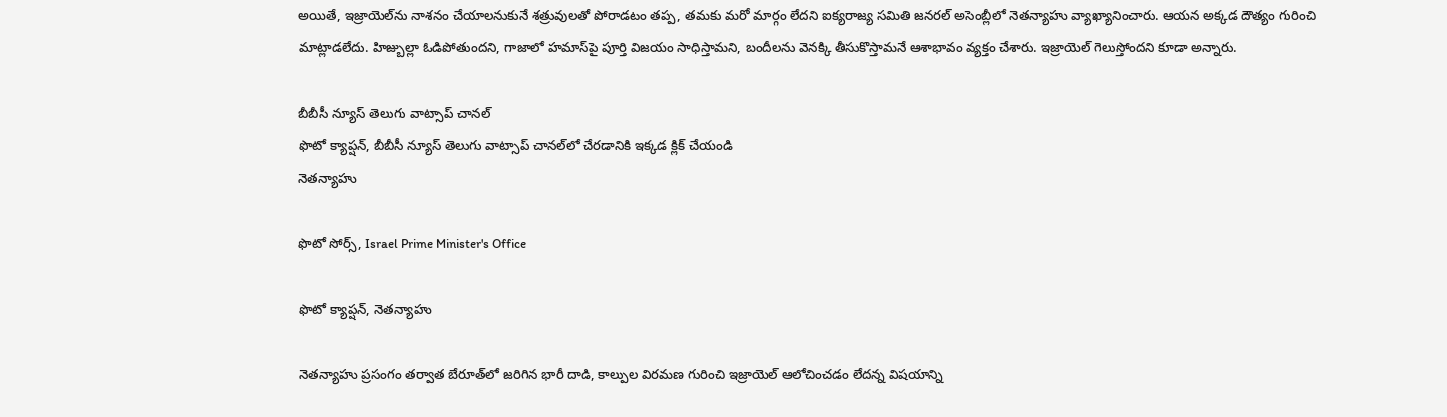అయితే, ఇజ్రాయెల్‌ను నాశనం చేయాలనుకునే శత్రువులతో పోరాడటం తప్ప, తమకు మరో మార్గం లేదని ఐక్యరాజ్య సమితి జనరల్ అసెంబ్లీలో నెతన్యాహు వ్యాఖ్యానించారు. ఆయన అక్కడ దౌత్యం గురించి మాట్లాడలేదు. హిజ్బుల్లా ఓడిపోతుందని, గాజాలో హమాస్‌పై పూర్తి విజయం సాధిస్తామని, బందీలను వెనక్కి తీసుకొస్తామనే ఆశాభావం వ్యక్తం చేశారు. ఇజ్రాయెల్ గెలుస్తోందని కూడా అన్నారు.

బీబీసీ న్యూస్ తెలుగు వాట్సాప్ చానల్‌
ఫొటో క్యాప్షన్, బీబీసీ న్యూస్ తెలుగు వాట్సాప్ చానల్‌లో చేరడానికి ఇక్కడ క్లిక్ చేయండి
నెతన్యాహు

ఫొటో సోర్స్, Israel Prime Minister's Office

ఫొటో క్యాప్షన్, నెతన్యాహు

నెతన్యాహు ప్రసంగం తర్వాత బేరూత్‌లో జరిగిన భారీ దాడి, కాల్పుల విరమణ గురించి ఇజ్రాయెల్ ఆలోచించడం లేదన్న విషయాన్ని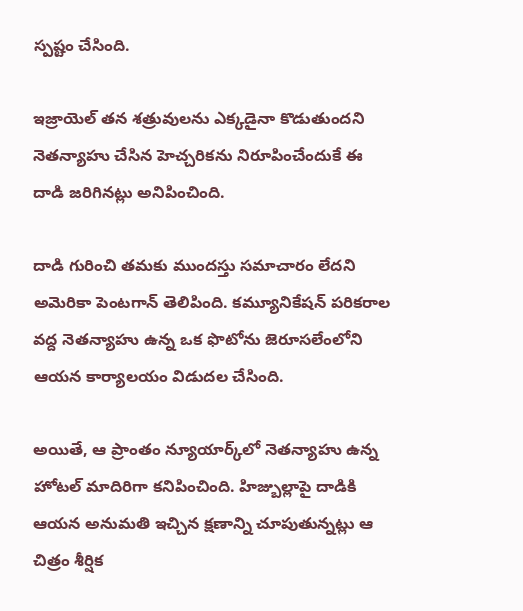స్పష్టం చేసింది.

ఇజ్రాయెల్ తన శత్రువులను ఎక్కడైనా కొడుతుందని నెతన్యాహు చేసిన హెచ్చరికను నిరూపించేందుకే ఈ దాడి జరిగినట్లు అనిపించింది.

దాడి గురించి తమకు ముందస్తు సమాచారం లేదని అమెరికా పెంటగాన్ తెలిపింది. కమ్యూనికేషన్ పరికరాల వద్ద నెతన్యాహు ఉన్న ఒక ఫొటోను జెరూసలేంలోని ఆయన కార్యాలయం విడుదల చేసింది.

అయితే, ఆ ప్రాంతం న్యూయార్క్‌లో నెతన్యాహు ఉన్న హోటల్ మాదిరిగా కనిపించింది. హిజ్బుల్లాపై దాడికి ఆయన అనుమతి ఇచ్చిన క్షణాన్ని చూపుతున్నట్లు ఆ చిత్రం శీర్షిక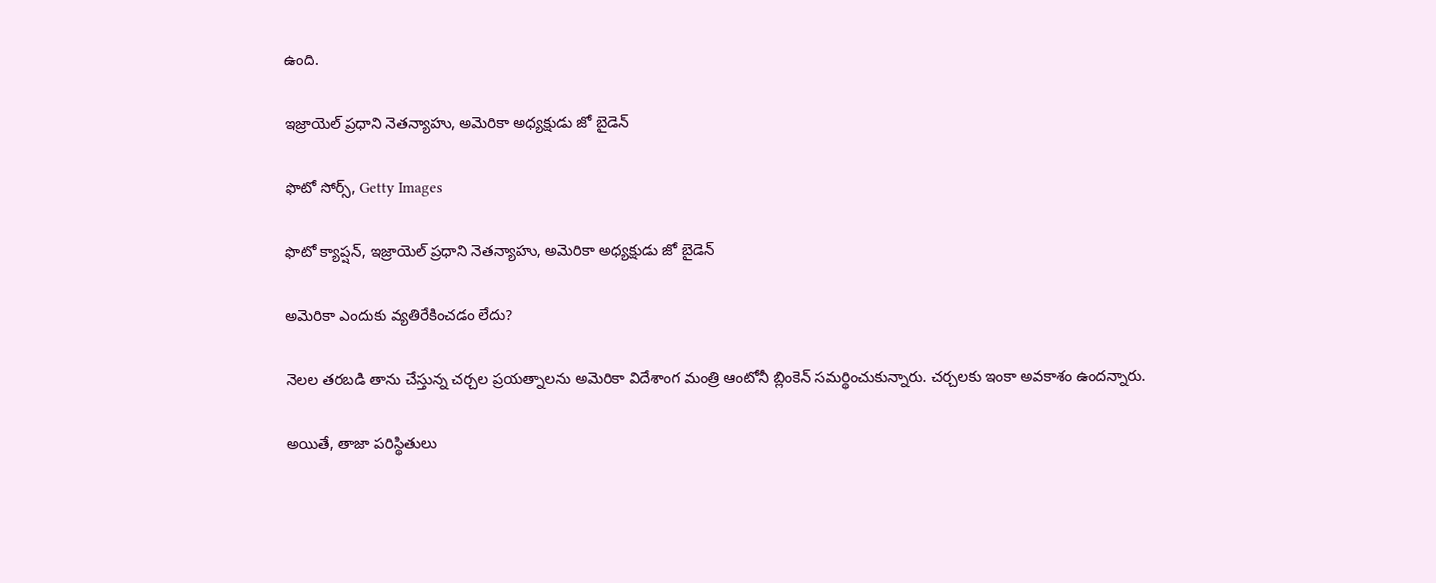ఉంది.

ఇజ్రాయెల్ ప్రధాని నెతన్యాహు, అమెరికా అధ్యక్షుడు జో బైడెన్

ఫొటో సోర్స్, Getty Images

ఫొటో క్యాప్షన్, ఇజ్రాయెల్ ప్రధాని నెతన్యాహు, అమెరికా అధ్యక్షుడు జో బైడెన్

అమెరికా ఎందుకు వ్యతిరేకించడం లేదు?

నెలల తరబడి తాను చేస్తున్న చర్చల ప్రయత్నాలను అమెరికా విదేశాంగ మంత్రి ఆంటోనీ బ్లింకెన్ సమర్థించుకున్నారు. చర్చలకు ఇంకా అవకాశం ఉందన్నారు.

అయితే, తాజా పరిస్థితులు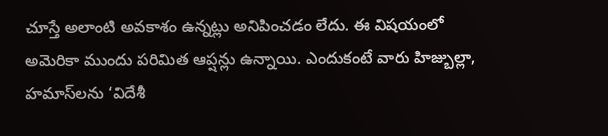చూస్తే అలాంటి అవకాశం ఉన్నట్లు అనిపించడం లేదు. ఈ విషయంలో అమెరికా ముందు పరిమిత ఆప్షన్లు ఉన్నాయి. ఎందుకంటే వారు హిజ్బుల్లా, హమాస్‌లను ‘విదేశీ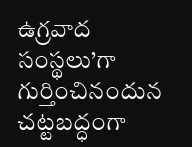ఉగ్రవాద సంస్థలు’గా గుర్తించినందున చట్టబద్ధంగా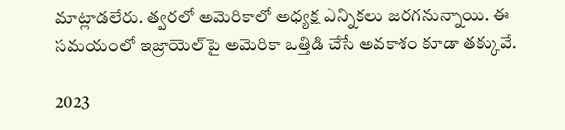మాట్లాడలేరు. త్వరలో అమెరికాలో అధ్యక్ష ఎన్నికలు జరగనున్నాయి. ఈ సమయంలో ఇజ్రాయెల్‌పై అమెరికా ఒత్తిడి చేసే అవకాశం కూడా తక్కువే.

2023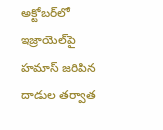అక్టోబర్‌లో ఇజ్రాయెల్‌పై హమాస్ జరిపిన దాడుల తర్వాత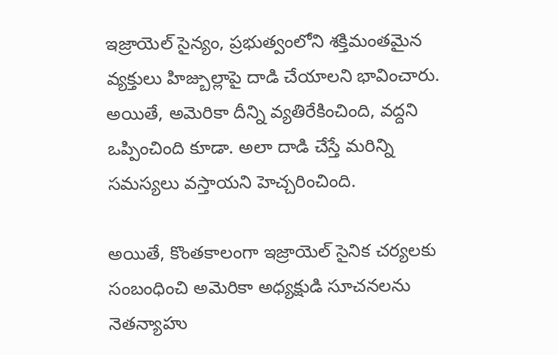ఇజ్రాయెల్ సైన్యం, ప్రభుత్వంలోని శక్తిమంతమైన వ్యక్తులు హిజ్బుల్లాపై దాడి చేయాలని భావించారు. అయితే, అమెరికా దీన్ని వ్యతిరేకించింది, వద్దని ఒప్పించింది కూడా. అలా దాడి చేస్తే మరిన్ని సమస్యలు వస్తాయని హెచ్చరించింది.

అయితే, కొంతకాలంగా ఇజ్రాయెల్ సైనిక చర్యలకు సంబంధించి అమెరికా అధ్యక్షుడి సూచనలను నెతన్యాహు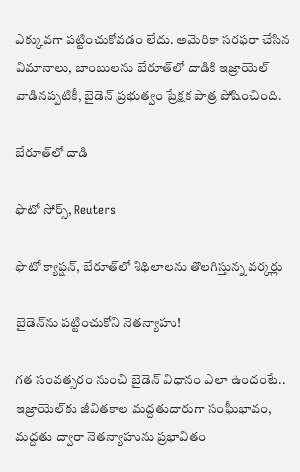ఎక్కువగా పట్టించుకోవడం లేదు. అమెరికా సరఫరా చేసిన విమానాలు, బాంబులను బేరూత్‌లో దాడికి ఇజ్రాయెల్ వాడినప్పటికీ, బైడెన్ ప్రభుత్వం ప్రేక్షక పాత్ర పోషించింది.

బేరూత్‌లో దాడి

ఫొటో సోర్స్, Reuters

ఫొటో క్యాప్షన్, బేరూత్‌లో శిథిలాలను తొలగిస్తున్న వర్కర్లు

బైడెన్‌ను పట్టించుకోని నెతన్యాహు!

గత సంవత్సరం నుంచి బైడెన్ విధానం ఎలా ఉందంటే.. ఇజ్రాయెల్‌కు జీవితకాల మద్దతుదారుగా సంఘీభావం, మద్దతు ద్వారా నెతన్యాహును ప్రభావితం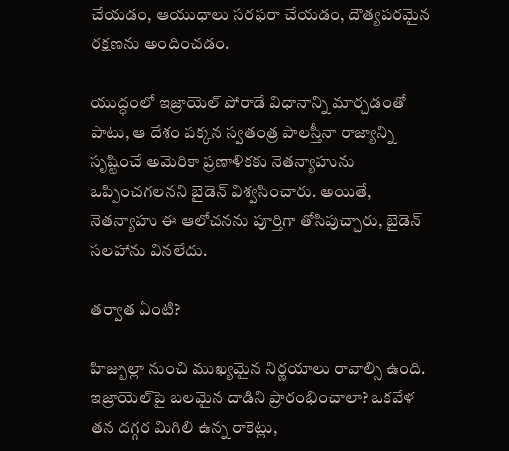చేయడం, ఆయుధాలు సరఫరా చేయడం, దౌత్యపరమైన రక్షణను అందించడం.

యుద్ధంలో ఇజ్రాయెల్ పోరాడే విధానాన్ని మార్చడంతో పాటు, ఆ దేశం పక్కన స్వతంత్ర పాలస్తీనా రాజ్యాన్ని సృష్టించే అమెరికా ప్రణాళికకు నెతన్యాహును ఒప్పించగలనని బైడెన్ విశ్వసించారు. అయితే, నెతన్యాహు ఈ ఆలోచనను పూర్తిగా తోసిపుచ్చారు, బైడెన్ సలహాను వినలేదు.

తర్వాత ఏంటి?

హిజ్బుల్లా నుంచి ముఖ్యమైన నిర్ణయాలు రావాల్సి ఉంది. ఇజ్రాయెల్‌పై బలమైన దాడిని ప్రారంభించాలా? ఒకవేళ తన దగ్గర మిగిలి ఉన్న రాకెట్లు,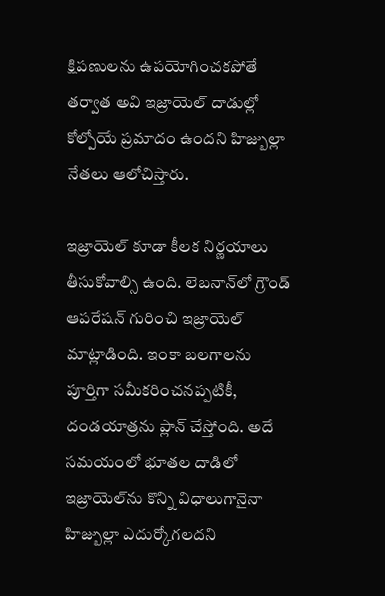క్షిపణులను ఉపయోగించకపోతే తర్వాత అవి ఇజ్రాయెల్ దాడుల్లో కోల్పోయే ప్రమాదం ఉందని హిజ్బుల్లా నేతలు ఆలోచిస్తారు.

ఇజ్రాయెల్ కూడా కీలక నిర్ణయాలు తీసుకోవాల్సి ఉంది. లెబనాన్‌లో గ్రౌండ్ ఆపరేషన్ గురించి ఇజ్రాయెల్ మాట్లాడింది. ఇంకా బలగాలను పూర్తిగా సమీకరించనప్పటికీ, దండయాత్రను ప్లాన్ చేస్తోంది. అదే సమయంలో భూతల దాడిలో ఇజ్రాయెల్‌ను కొన్ని విధాలుగానైనా హిజ్బుల్లా ఎదుర్కోగలదని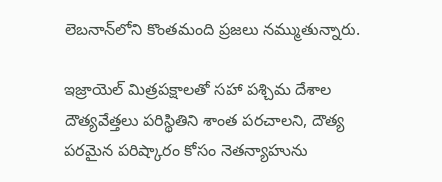లెబనాన్‌లోని కొంతమంది ప్రజలు నమ్ముతున్నారు.

ఇజ్రాయెల్ మిత్రపక్షాలతో సహా పశ్చిమ దేశాల దౌత్యవేత్తలు పరిస్థితిని శాంత పరచాలని, దౌత్య పరమైన పరిష్కారం కోసం నెతన్యాహును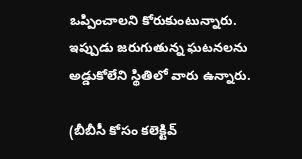ఒప్పించాలని కోరుకుంటున్నారు. ఇప్పుడు జరుగుతున్న ఘటనలను అడ్డుకోలేని స్థితిలో వారు ఉన్నారు.

(బీబీసీ కోసం కలెక్టివ్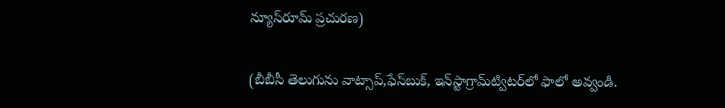న్యూస్‌రూమ్ ప్రచురణ)

(బీబీసీ తెలుగును వాట్సాప్‌,ఫేస్‌బుక్, ఇన్‌స్టాగ్రామ్‌ట్విటర్‌లో ఫాలో అవ్వండి.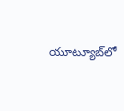యూట్యూబ్‌లో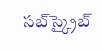సబ్‌స్క్రైబ్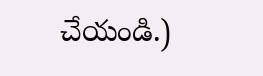చేయండి.)